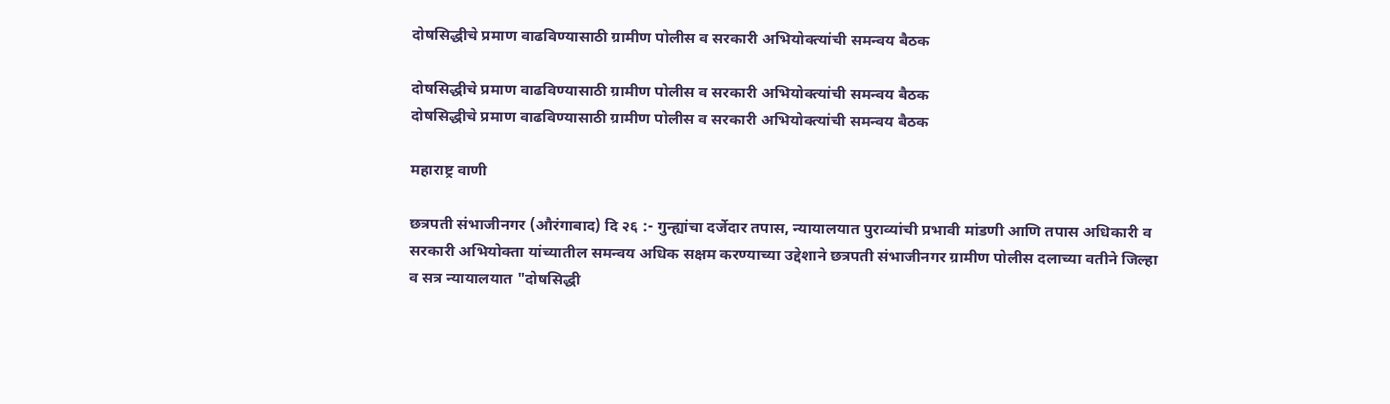दोषसिद्धीचे प्रमाण वाढविण्यासाठी ग्रामीण पोलीस व सरकारी अभियोक्त्यांची समन्वय बैठक

दोषसिद्धीचे प्रमाण वाढविण्यासाठी ग्रामीण पोलीस व सरकारी अभियोक्त्यांची समन्वय बैठक
दोषसिद्धीचे प्रमाण वाढविण्यासाठी ग्रामीण पोलीस व सरकारी अभियोक्त्यांची समन्वय बैठक

महाराष्ट्र वाणी

छत्रपती संभाजीनगर (औरंगाबाद) दि २६ :- गुन्ह्यांचा दर्जेदार तपास, न्यायालयात पुराव्यांची प्रभावी मांडणी आणि तपास अधिकारी व सरकारी अभियोक्ता यांच्यातील समन्वय अधिक सक्षम करण्याच्या उद्देशाने छत्रपती संभाजीनगर ग्रामीण पोलीस दलाच्या वतीने जिल्हा व सत्र न्यायालयात "दोषसिद्धी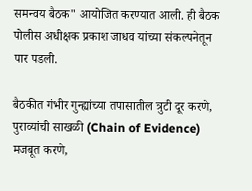समन्वय बैठक" आयोजित करण्यात आली. ही बैठक पोलीस अधीक्षक प्रकाश जाधव यांच्या संकल्पनेतून पार पडली.

बैठकीत गंभीर गुन्ह्यांच्या तपासातील त्रुटी दूर करणे, पुराव्यांची साखळी (Chain of Evidence) मजबूत करणे,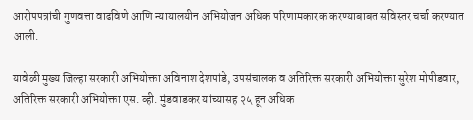आरोपपत्रांची गुणवत्ता वाढविणे आणि न्यायालयीन अभियोजन अधिक परिणामकारक करण्याबाबत सविस्तर चर्चा करण्यात आली.

यावेळी मुख्य जिल्हा सरकारी अभियोक्ता अविनाश देशपांडे, उपसंचालक व अतिरिक्त सरकारी अभियोक्ता सुरेश मोपीडवार, अतिरिक्त सरकारी अभियोक्ता एस. व्ही. मुंडवाडकर यांच्यासह २५ हून अधिक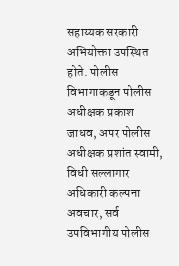सहाय्यक सरकारी अभियोक्ता उपस्थित होते. पोलीस विभागाकडून पोलीस अधीक्षक प्रकाश जाधव, अपर पोलीस अधीक्षक प्रशांत स्वामी, विधी सल्लागार अधिकारी कल्पना अवचार, सर्व उपविभागीय पोलीस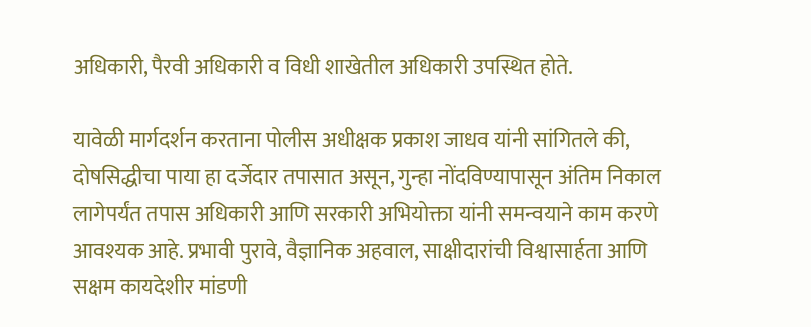अधिकारी, पैरवी अधिकारी व विधी शाखेतील अधिकारी उपस्थित होते.

यावेळी मार्गदर्शन करताना पोलीस अधीक्षक प्रकाश जाधव यांनी सांगितले की, दोषसिद्धीचा पाया हा दर्जेदार तपासात असून, गुन्हा नोंदविण्यापासून अंतिम निकाल लागेपर्यंत तपास अधिकारी आणि सरकारी अभियोक्ता यांनी समन्वयाने काम करणे आवश्यक आहे. प्रभावी पुरावे, वैज्ञानिक अहवाल, साक्षीदारांची विश्वासार्हता आणि सक्षम कायदेशीर मांडणी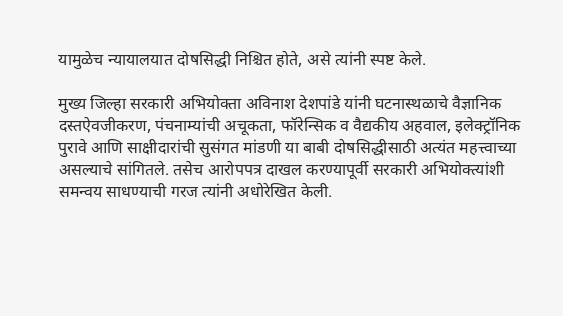यामुळेच न्यायालयात दोषसिद्धी निश्चित होते, असे त्यांनी स्पष्ट केले.

मुख्य जिल्हा सरकारी अभियोक्ता अविनाश देशपांडे यांनी घटनास्थळाचे वैज्ञानिक दस्तऐवजीकरण, पंचनाम्यांची अचूकता, फॉरेन्सिक व वैद्यकीय अहवाल, इलेक्ट्रॉनिक पुरावे आणि साक्षीदारांची सुसंगत मांडणी या बाबी दोषसिद्धीसाठी अत्यंत महत्त्वाच्या असल्याचे सांगितले. तसेच आरोपपत्र दाखल करण्यापूर्वी सरकारी अभियोक्त्यांशी समन्वय साधण्याची गरज त्यांनी अधोरेखित केली.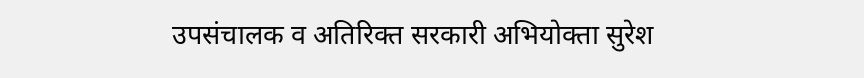उपसंचालक व अतिरिक्त सरकारी अभियोक्ता सुरेश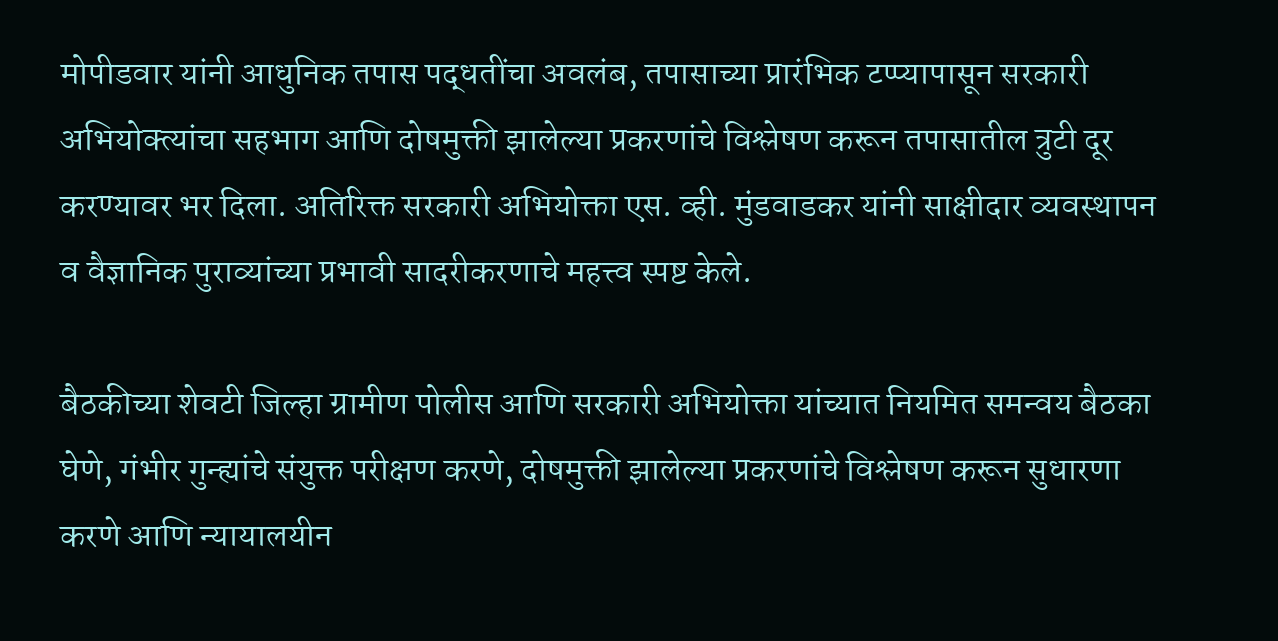मोपीडवार यांनी आधुनिक तपास पद्धतींचा अवलंब, तपासाच्या प्रारंभिक टप्प्यापासून सरकारी अभियोक्त्यांचा सहभाग आणि दोषमुक्ती झालेल्या प्रकरणांचे विश्लेषण करून तपासातील त्रुटी दूर करण्यावर भर दिला. अतिरिक्त सरकारी अभियोक्ता एस. व्ही. मुंडवाडकर यांनी साक्षीदार व्यवस्थापन व वैज्ञानिक पुराव्यांच्या प्रभावी सादरीकरणाचे महत्त्व स्पष्ट केले.

बैठकीच्या शेवटी जिल्हा ग्रामीण पोलीस आणि सरकारी अभियोक्ता यांच्यात नियमित समन्वय बैठका घेणे, गंभीर गुन्ह्यांचे संयुक्त परीक्षण करणे, दोषमुक्ती झालेल्या प्रकरणांचे विश्लेषण करून सुधारणा करणे आणि न्यायालयीन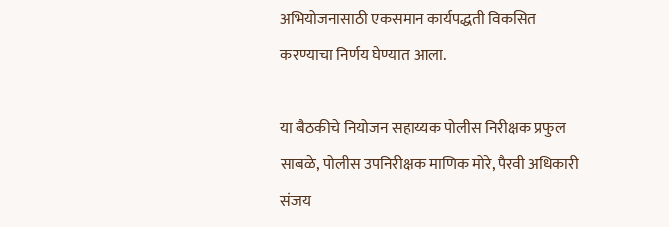अभियोजनासाठी एकसमान कार्यपद्धती विकसित करण्याचा निर्णय घेण्यात आला.

या बैठकीचे नियोजन सहाय्यक पोलीस निरीक्षक प्रफुल साबळे, पोलीस उपनिरीक्षक माणिक मोरे, पैरवी अधिकारी संजय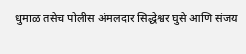धुमाळ तसेच पोलीस अंमलदार सिद्धेश्वर घुसे आणि संजय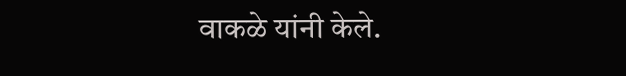वाकळे यांनी केले.